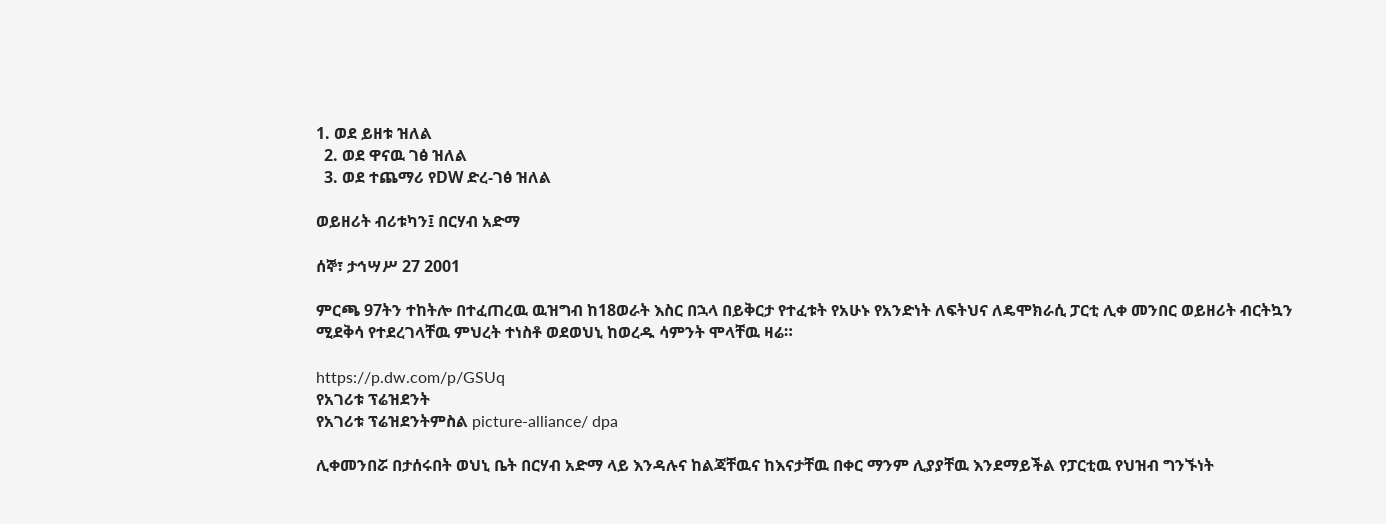1. ወደ ይዘቱ ዝለል
  2. ወደ ዋናዉ ገፅ ዝለል
  3. ወደ ተጨማሪ የDW ድረ-ገፅ ዝለል

ወይዘሪት ብሪቱካን፤ በርሃብ አድማ

ሰኞ፣ ታኅሣሥ 27 2001

ምርጫ 97ትን ተከትሎ በተፈጠረዉ ዉዝግብ ከ18ወራት እስር በኋላ በይቅርታ የተፈቱት የአሁኑ የአንድነት ለፍትህና ለዴሞክራሲ ፓርቲ ሊቀ መንበር ወይዘሪት ብርትኳን ሚደቅሳ የተደረገላቸዉ ምህረት ተነስቶ ወደወህኒ ከወረዱ ሳምንት ሞላቸዉ ዛሬ።

https://p.dw.com/p/GSUq
የአገሪቱ ፕሬዝደንት
የአገሪቱ ፕሬዝደንትምስል picture-alliance/ dpa

ሊቀመንበሯ በታሰሩበት ወህኒ ቤት በርሃብ አድማ ላይ እንዳሉና ከልጃቸዉና ከእናታቸዉ በቀር ማንም ሊያያቸዉ እንደማይችል የፓርቲዉ የህዝብ ግንኙነት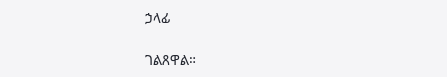ኃላፊ

ገልጸዋል።